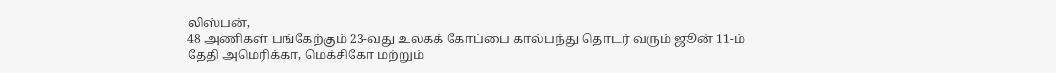லிஸ்பன்,
48 அணிகள் பங்கேற்கும் 23-வது உலகக் கோப்பை கால்பந்து தொடர் வரும் ஜூன் 11-ம் தேதி அமெரிக்கா, மெக்சிகோ மற்றும்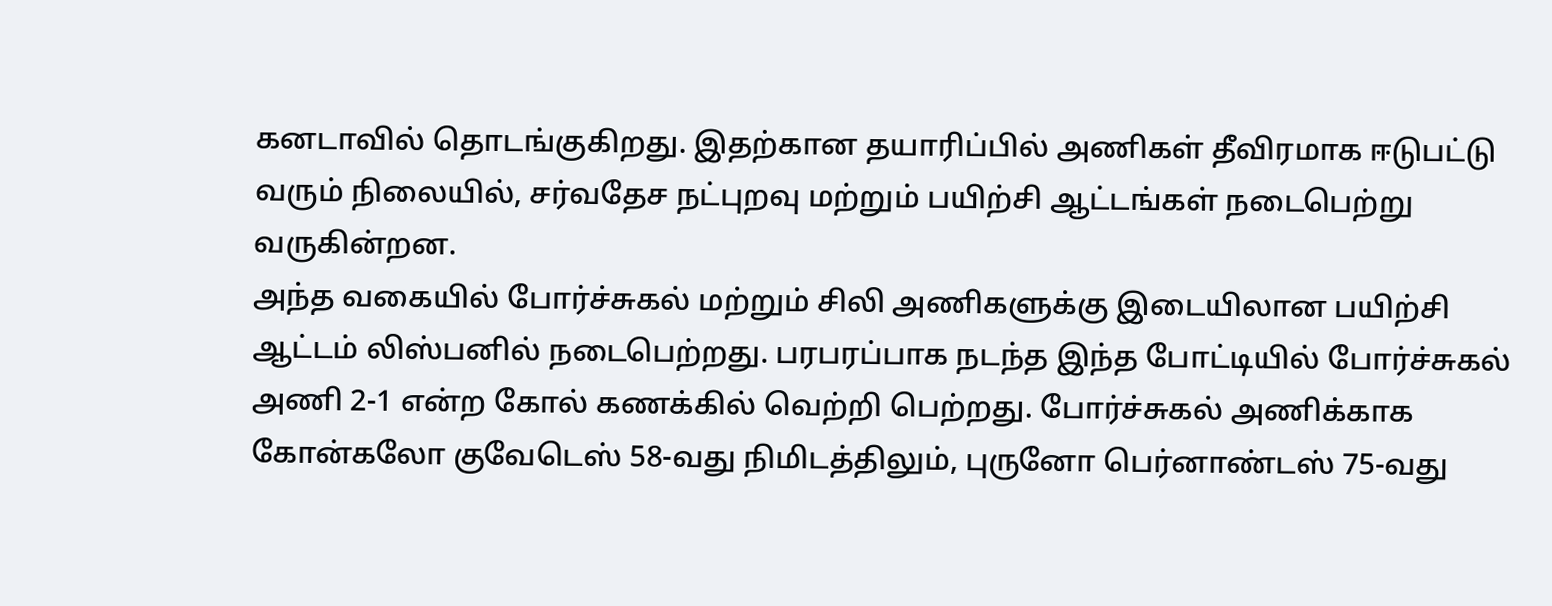கனடாவில் தொடங்குகிறது. இதற்கான தயாரிப்பில் அணிகள் தீவிரமாக ஈடுபட்டு வரும் நிலையில், சர்வதேச நட்புறவு மற்றும் பயிற்சி ஆட்டங்கள் நடைபெற்று வருகின்றன.
அந்த வகையில் போர்ச்சுகல் மற்றும் சிலி அணிகளுக்கு இடையிலான பயிற்சி ஆட்டம் லிஸ்பனில் நடைபெற்றது. பரபரப்பாக நடந்த இந்த போட்டியில் போர்ச்சுகல் அணி 2-1 என்ற கோல் கணக்கில் வெற்றி பெற்றது. போர்ச்சுகல் அணிக்காக கோன்கலோ குவேடெஸ் 58-வது நிமிடத்திலும், புருனோ பெர்னாண்டஸ் 75-வது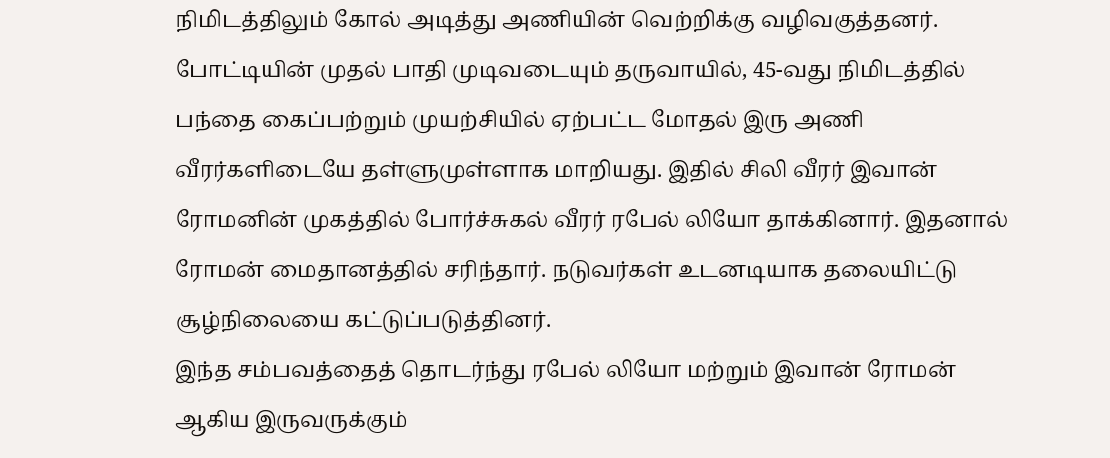நிமிடத்திலும் கோல் அடித்து அணியின் வெற்றிக்கு வழிவகுத்தனர்.
போட்டியின் முதல் பாதி முடிவடையும் தருவாயில், 45-வது நிமிடத்தில் பந்தை கைப்பற்றும் முயற்சியில் ஏற்பட்ட மோதல் இரு அணி வீரர்களிடையே தள்ளுமுள்ளாக மாறியது. இதில் சிலி வீரர் இவான் ரோமனின் முகத்தில் போர்ச்சுகல் வீரர் ரபேல் லியோ தாக்கினார். இதனால் ரோமன் மைதானத்தில் சரிந்தார். நடுவர்கள் உடனடியாக தலையிட்டு சூழ்நிலையை கட்டுப்படுத்தினர்.
இந்த சம்பவத்தைத் தொடர்ந்து ரபேல் லியோ மற்றும் இவான் ரோமன் ஆகிய இருவருக்கும்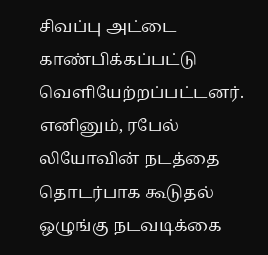சிவப்பு அட்டை காண்பிக்கப்பட்டு வெளியேற்றப்பட்டனர்.
எனினும், ரபேல் லியோவின் நடத்தை தொடர்பாக கூடுதல் ஒழுங்கு நடவடிக்கை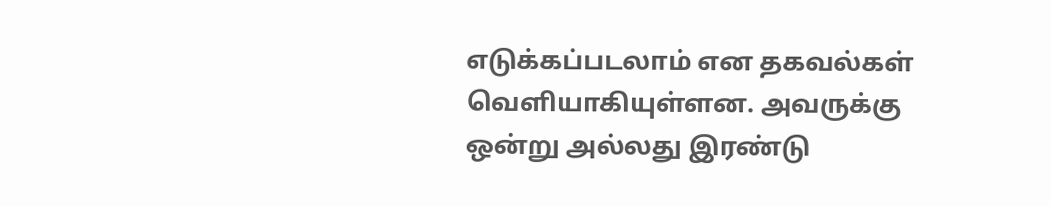எடுக்கப்படலாம் என தகவல்கள் வெளியாகியுள்ளன. அவருக்கு ஒன்று அல்லது இரண்டு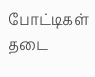போட்டிகள் தடை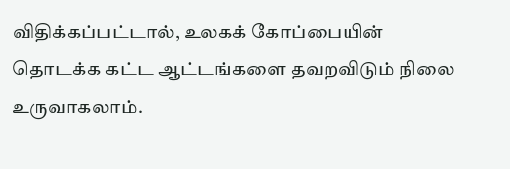விதிக்கப்பட்டால், உலகக் கோப்பையின் தொடக்க கட்ட ஆட்டங்களை தவறவிடும் நிலை உருவாகலாம்.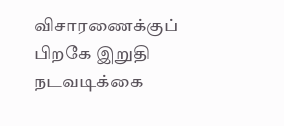விசாரணைக்குப் பிறகே இறுதி நடவடிக்கை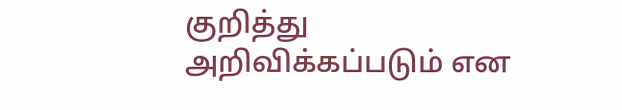குறித்து அறிவிக்கப்படும் என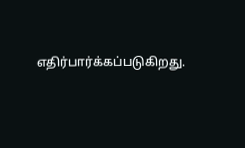எதிர்பார்க்கப்படுகிறது.